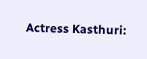Actress Kasthuri: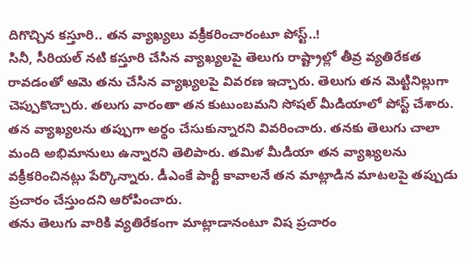దిగొచ్చిన కస్తూరి.. తన వ్యాఖ్యలు వక్రీకరించారంటూ పోస్ట్..!
సినీ, సీరియల్ నటి కస్తూరి చేసిన వ్యాఖ్యలపై తెలుగు రాష్ట్రాల్లో తీవ్ర వ్యతిరేకత రావడంతో ఆమె తను చేసిన వ్యాఖ్యలపై వివరణ ఇచ్చారు. తెలుగు తన మెట్టినిల్లుగా చెప్పుకొచ్చారు. తలుగు వారంతా తన కుటుంబమని సోషల్ మీడియాలో పోస్ట్ చేశారు. తన వ్యాఖ్యలను తప్పుగా అర్థం చేసుకున్నారని వివరించారు. తనకు తెలుగు చాలా మంది అభిమానులు ఉన్నారని తెలిపారు. తమిళ మీడియా తన వ్యాఖ్యలను వక్రీకరించినట్లు పేర్కొన్నారు. డీఎంకే పార్టీ కావాలనే తన మాట్లాడిన మాటలపై తప్పుడు ప్రచారం చేస్తుందని ఆరోపించారు.
తను తెలుగు వారికి వ్యతిరేకంగా మాట్లాడానంటూ విష ప్రచారం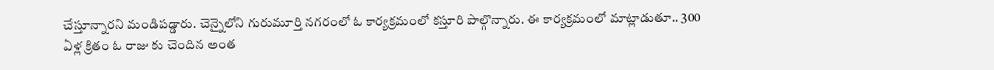చేస్తూన్నారని మండిపడ్డారు. చెన్నైలోని గురుమూర్తి నగరంలో ఓ కార్యక్రమంలో కస్తూరి పాల్గొన్నారు. ఈ కార్యక్రమంలో మాట్లాడుతూ.. 300 ఏళ్ల క్రితం ఓ రాజు కు చెందిన అంత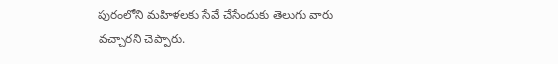పురంలోని మహిళలకు సేవే చేసేందుకు తెలుగు వారు వచ్చారని చెప్పారు.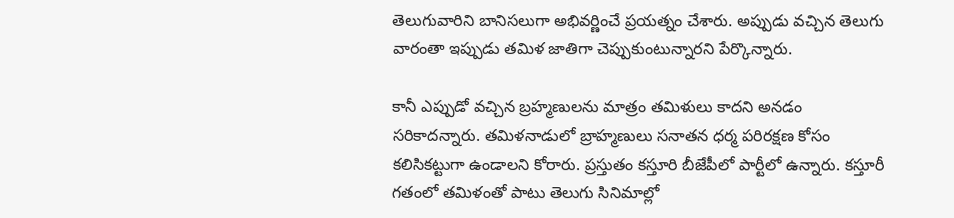తెలుగువారిని బానిసలుగా అభివర్ణించే ప్రయత్నం చేశారు. అప్పుడు వచ్చిన తెలుగు వారంతా ఇప్పుడు తమిళ జాతిగా చెప్పుకుంటున్నారని పేర్కొన్నారు.

కానీ ఎప్పుడో వచ్చిన బ్రహ్మణులను మాత్రం తమిళులు కాదని అనడం సరికాదన్నారు. తమిళనాడులో బ్రాహ్మణులు సనాతన ధర్మ పరిరక్షణ కోసం కలిసికట్టుగా ఉండాలని కోరారు. ప్రస్తుతం కస్తూరి బీజేపీలో పార్టీలో ఉన్నారు. కస్తూరీ గతంలో తమిళంతో పాటు తెలుగు సినిమాల్లో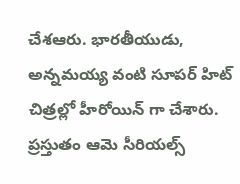చేశఆరు. భారతీయుడు, అన్నమయ్య వంటి సూపర్ హిట్ చిత్రల్లో హీరోయిన్ గా చేశారు. ప్రస్తుతం ఆమె సీరియల్స్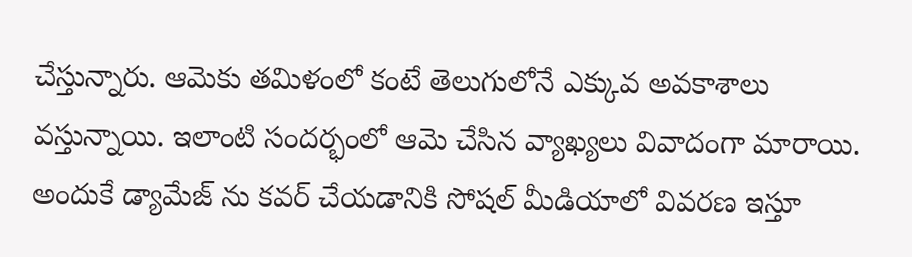చేస్తున్నారు. ఆమెకు తమిళంలో కంటే తెలుగులోనే ఎక్కువ అవకాశాలు వస్తున్నాయి. ఇలాంటి సందర్భంలో ఆమె చేసిన వ్యాఖ్యలు వివాదంగా మారాయి.
అందుకే డ్యామేజ్ ను కవర్ చేయడానికి సోషల్ మీడియాలో వివరణ ఇస్తూ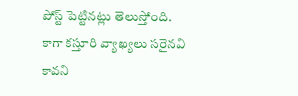పోస్ట్ పెట్టినట్లు తెలుస్తోంది. కాగా కస్తూరి వ్యాఖ్యలు సరైనవి కావని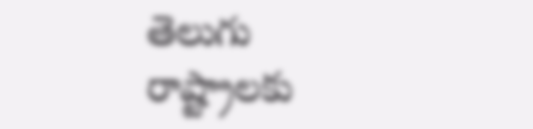తెలుగు రాష్ట్రాలకు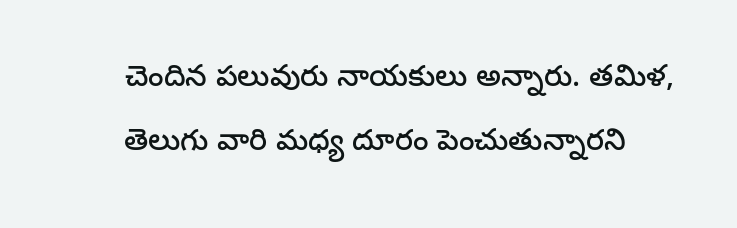చెందిన పలువురు నాయకులు అన్నారు. తమిళ, తెలుగు వారి మధ్య దూరం పెంచుతున్నారని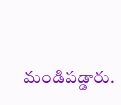మండిపడ్డారు.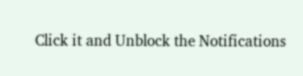Click it and Unblock the Notifications